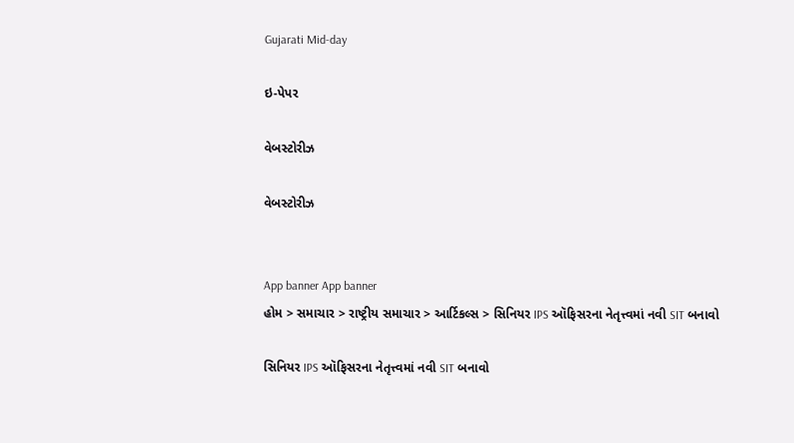Gujarati Mid-day

ઇ-પેપર

વેબસ્ટોરીઝ

વેબસ્ટોરીઝ


App banner App banner
હોમ > સમાચાર > રાષ્ટ્રીય સમાચાર > આર્ટિકલ્સ > સિનિયર IPS ઑફિસરના નેતૃત્ત્વમાં નવી SIT બનાવો

સિનિયર IPS ઑફિસરના નેતૃત્ત્વમાં નવી SIT બનાવો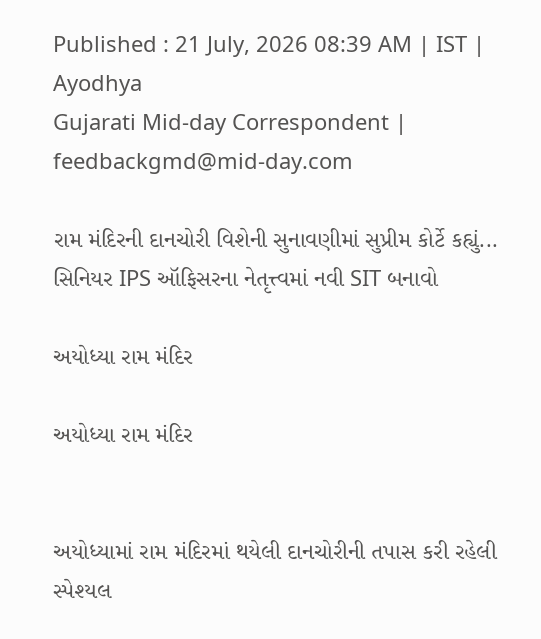Published : 21 July, 2026 08:39 AM | IST | Ayodhya
Gujarati Mid-day Correspondent | feedbackgmd@mid-day.com

રામ મંદિરની દાનચોરી વિશેની સુનાવણીમાં સુપ્રીમ કોર્ટે કહ્યું... સિનિયર IPS ઑફિસરના નેતૃત્ત્વમાં નવી SIT બનાવો

અયોધ્યા રામ મંદિર

અયોધ્યા રામ મંદિર


અયોધ્યામાં રામ મંદિરમાં થયેલી દાનચોરીની તપાસ કરી રહેલી સ્પેશ્યલ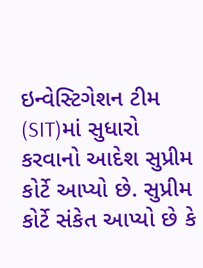ઇન્વેસ્ટિગેશન ટીમ (SIT)માં સુધારો કરવાનો આદેશ સુપ્રીમ કોર્ટે આપ્યો છે. સુપ્રીમ કોર્ટે સંકેત આપ્યો છે કે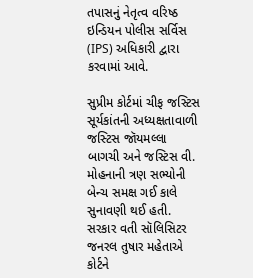તપાસનું નેતૃત્વ વરિષ્ઠ ઇન્ડિયન પોલીસ સર્વિસ (IPS) અધિકારી દ્વારા કરવામાં આવે.

સુપ્રીમ કોર્ટમાં ચીફ જસ્ટિસ સૂર્યકાંતની અધ્યક્ષતાવાળી જસ્ટિસ જૉયમલ્લા બાગચી અને જસ્ટિસ વી. મોહનાની ત્રણ સભ્યોની બેન્ચ સમક્ષ ગઈ કાલે સુનાવણી થઈ હતી. સરકાર વતી સૉલિસિટર જનરલ તુષાર મહેતાએ કોર્ટને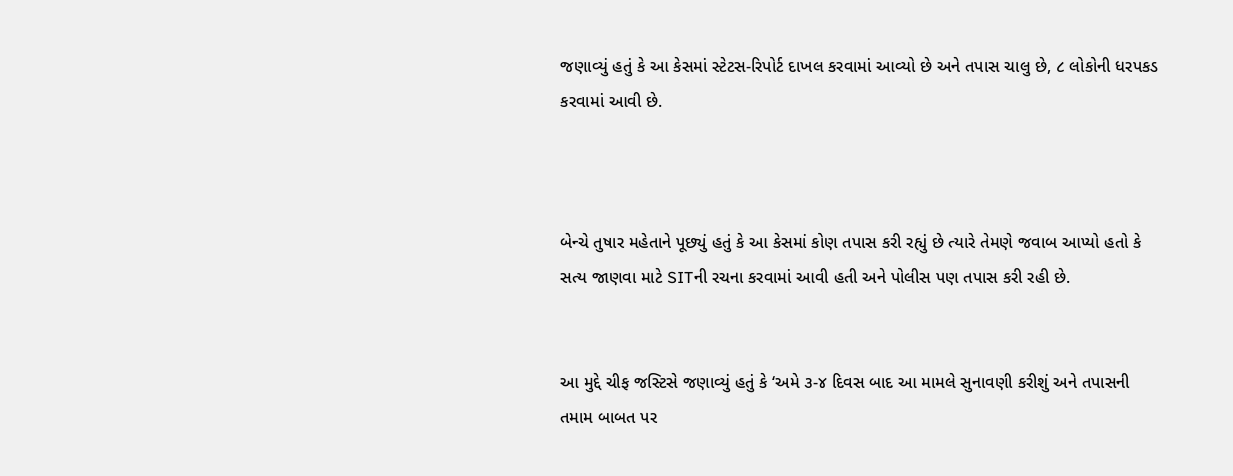જણાવ્યું હતું કે આ કેસમાં સ્ટેટસ-રિપોર્ટ દાખલ કરવામાં આવ્યો છે અને તપાસ ચાલુ છે, ૮ લોકોની ધરપકડ કરવામાં આવી છે.



બેન્ચે તુષાર મહેતાને પૂછ્યું હતું કે આ કેસમાં કોણ તપાસ કરી રહ્યું છે ત્યારે તેમણે જવાબ આપ્યો હતો કે સત્ય જાણવા માટે SITની રચના કરવામાં આવી હતી અને પોલીસ પણ તપાસ કરી રહી છે.


આ મુદ્દે ચીફ જસ્ટિસે જણાવ્યું હતું કે ‘અમે ૩-૪ દિવસ બાદ આ મામલે સુનાવણી કરીશું અને તપાસની તમામ બાબત પર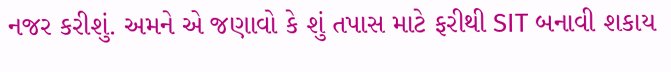નજર કરીશું. અમને એ જણાવો કે શું તપાસ માટે ફરીથી SIT બનાવી શકાય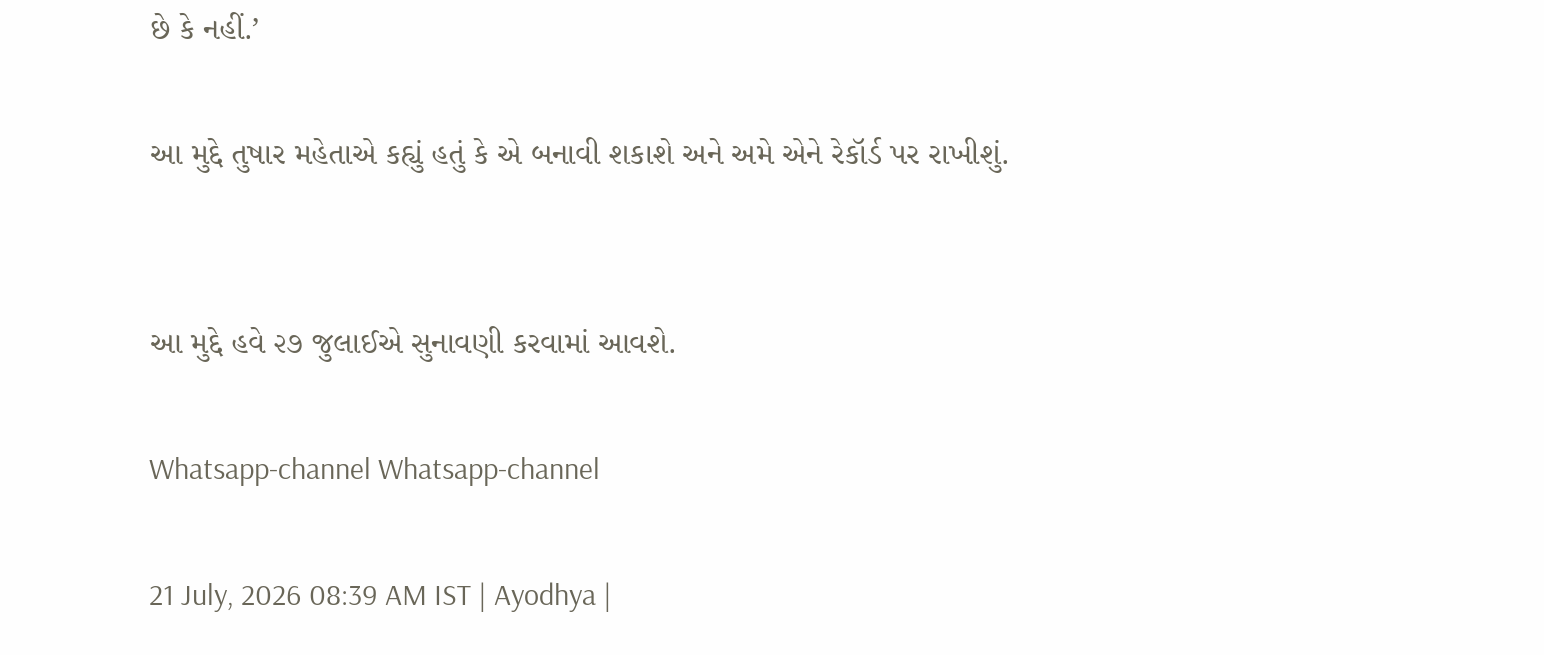છે કે નહીં.’

આ મુદ્દે તુષાર મહેતાએ કહ્યું હતું કે એ બનાવી શકાશે અને અમે એને રેકૉર્ડ પર રાખીશું.


આ મુદ્દે હવે ૨૭ જુલાઈએ સુનાવણી કરવામાં આવશે.

Whatsapp-channel Whatsapp-channel

21 July, 2026 08:39 AM IST | Ayodhya |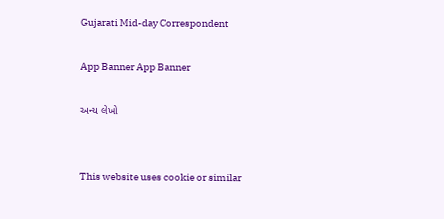Gujarati Mid-day Correspondent

App Banner App Banner

અન્ય લેખો


This website uses cookie or similar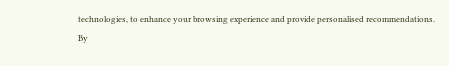technologies, to enhance your browsing experience and provide personalised recommendations. By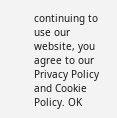continuing to use our website, you agree to our Privacy Policy and Cookie Policy. OK